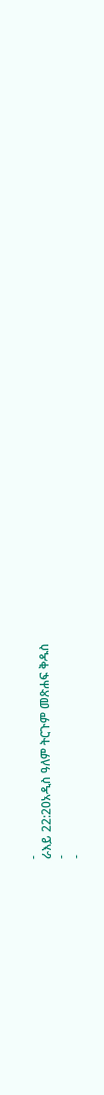-
ራእይ 22:20አዲስ ዓለም ትርጉም መጽሐፍ ቅዱስ
-
-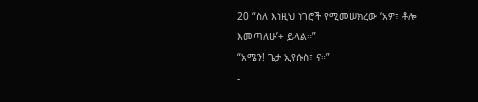20 “ስለ እነዚህ ነገሮች የሚመሠክረው ‘አዎ፣ ቶሎ እመጣለሁ’+ ይላል።”
“አሜን! ጌታ ኢየሱስ፣ ና።”
-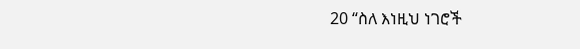20 “ስለ እነዚህ ነገሮች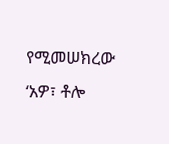የሚመሠክረው ‘አዎ፣ ቶሎ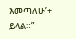እመጣለሁ’+ ይላል።”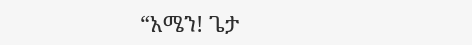“አሜን! ጌታ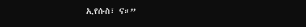ኢየሱስ፣ ና።”